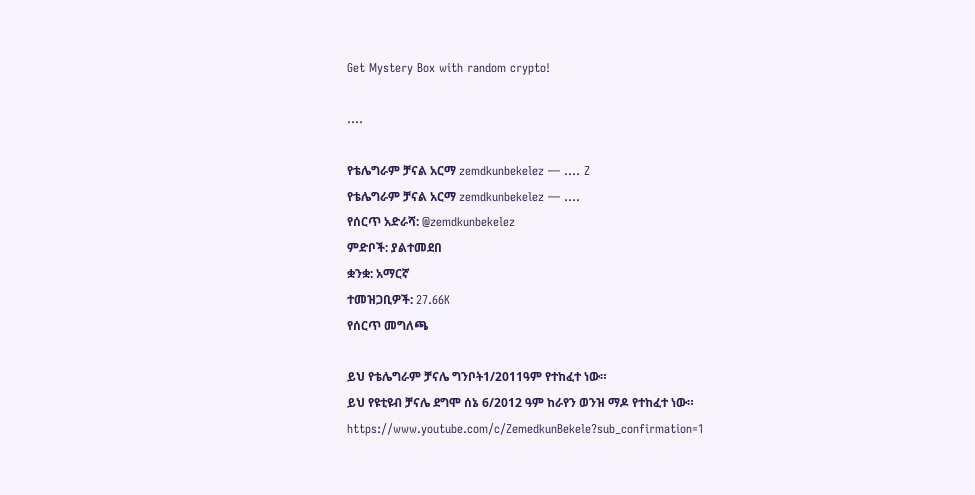Get Mystery Box with random crypto!

....

የቴሌግራም ቻናል አርማ zemdkunbekelez — .... Z
የቴሌግራም ቻናል አርማ zemdkunbekelez — ....
የሰርጥ አድራሻ: @zemdkunbekelez
ምድቦች: ያልተመደበ
ቋንቋ: አማርኛ
ተመዝጋቢዎች: 27.66K
የሰርጥ መግለጫ

ይህ የቴሌግራም ቻናሌ ግንቦት1/2011ዓም የተከፈተ ነው።
ይህ የዩቲዩብ ቻናሌ ደግሞ ሰኔ 6/2012 ዓም ከራየን ወንዝ ማዶ የተከፈተ ነው።
https://www.youtube.com/c/ZemedkunBekele?sub_confirmation=1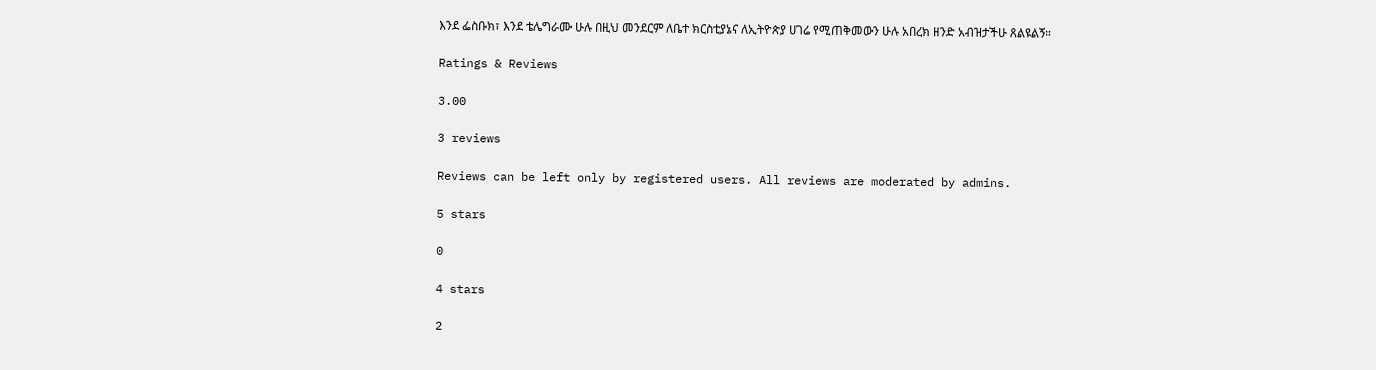እንደ ፌስቡክ፣ እንደ ቴሌግራሙ ሁሉ በዚህ መንደርም ለቤተ ክርስቲያኔና ለኢትዮጵያ ሀገሬ የሚጠቅመውን ሁሉ አበረክ ዘንድ አብዝታችሁ ጸልዩልኝ።

Ratings & Reviews

3.00

3 reviews

Reviews can be left only by registered users. All reviews are moderated by admins.

5 stars

0

4 stars

2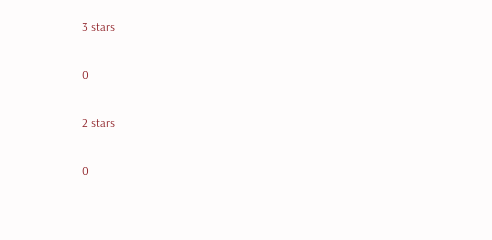3 stars

0

2 stars

0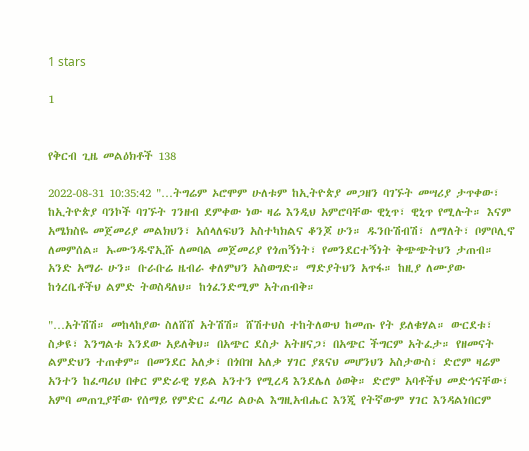1 stars

1


የቅርብ ጊዜ መልዕክቶች 138

2022-08-31 10:35:42 "…ትግሬም ኦሮሞም ሁለቱም ከኢትዮጵያ መጋዘን ባገኙት መሣሪያ ታጥቀው፣ ከኢትዮጵያ ባንኮች ባገኙት ገንዘብ ደምቀው ነው ዛሬ እንዲህ አምሮባቸው ዊኒጥ፣ ዊኒጥ የሚሉት። እናም አሜክስዬ መጀመሪያ መልክህን፣ አሰላለፍህን አስተካክልና ቆንጆ ሁን። ዱንቡሽብሽ፣ ለማለት፣ ቦምቦሊኖ ለመምሰል። ኡሙንዱኖኢሹ ለመባል መጀመሪያ የጎጠኝነት፣ የመንደርተኝነት ቅጭጭትህን ታጠብ። አንድ አማራ ሁን። ቡራቡሬ ዜብራ ቀለምህን አስወግድ። ማድያትህን አጥፋ። ከዚያ ለሙያው ከጎረቤቶችህ ልምድ ትወስዳለህ። ከጎፈንድሚም አትጠብቅ።

"…አትሽሽ። መከላከያው ስለሸሸ አትሽሽ። ሸሽተህስ ተከትለውህ ከመጡ የት ይለቁሃል። ውርደቱ፣ ስቃዩ፣ እንግልቱ እንደው አይለቅህ። በአጭር ደስታ አትዘናጋ፣ በአጭር ችግርም አትፈታ። የዘመናት ልምድህን ተጠቀም። በመንደር አለቃ፣ በጎበዝ አለቃ ሃገር ያጸናህ መሆንህን አስታውስ፣ ድሮም ዛሬም አንተን ከፈጣሪህ በቀር ምድራዊ ሃይል አንተን የሚረዳ እንደሌለ ዕወቅ። ድሮም አባቶችህ መድኅናቸው፣ አምባ መጠጊያቸው የሰማይ የምድር ፈጣሪ ልዑል እግዚአብሔር እንጂ የትኛውም ሃገር እንዳልነበርም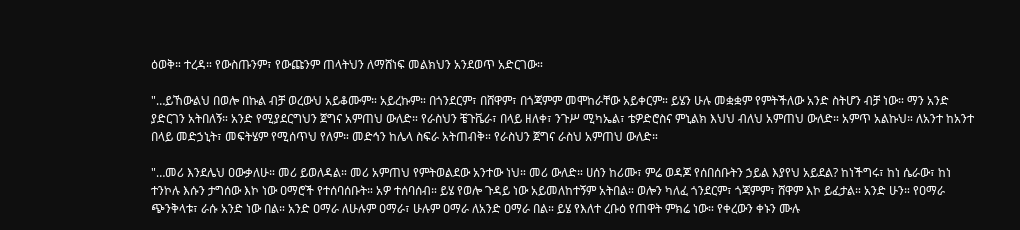ዕወቅ። ተረዳ። የውስጡንም፣ የውጩንም ጠላትህን ለማሸነፍ መልክህን አንደወጥ አድርገው።

"…ይኸውልህ በወሎ በኩል ብቻ ወረውህ አይቆሙም። አይረኩም። በጎንደርም፣ በሸዋም፣ በጎጃምም መሞከራቸው አይቀርም። ይሄን ሁሉ መቋቋም የምትችለው አንድ ስትሆን ብቻ ነው። ማን አንድ ያድርገን አትበለኝ። አንድ የሚያደርግህን ጀግና አምጠህ ውለድ። የራስህን ቼጉቬራ፣ በላይ ዘለቀ፣ ንጉሥ ሚካኤል፣ ቴዎድሮስና ምኒልክ እህህ ብለህ አምጠህ ውለድ። አምጥ አልኩህ። ለአንተ ከአንተ በላይ መድኃኒት፣ መፍትሄም የሚሰጥህ የለም። መድኅን ከሌላ ስፍራ አትጠብቅ። የራስህን ጀግና ራስህ አምጠህ ውለድ።

"…መሪ እንደሌህ ዐውቃለሁ። መሪ ይወለዳል። መሪ አምጠህ የምትወልደው አንተው ነህ። መሪ ውለድ። ሀሰን ከሪሙ፣ ምሬ ወዳጆ የሰበሰቡትን ኃይል እያየህ አይደል? ከነችግሩ፣ ከነ ሴራው፣ ከነ ተንኮሉ እሱን ታግሰው እኮ ነው ዐማሮች የተሰባሰቡት። አዎ ተሰባሰብ። ይሄ የወሎ ጉዳይ ነው አይመለከተኝም አትበል። ወሎን ካለፈ ጎንደርም፣ ጎጃምም፣ ሸዋም እኮ ይፈታል። አንድ ሁን። የዐማራ ጭንቅላቱ፣ ራሱ አንድ ነው በል። አንድ ዐማራ ለሁሉም ዐማራ፣ ሁሉም ዐማራ ለአንድ ዐማራ በል። ይሄ የእለተ ረቡዕ የጠዋት ምክሬ ነው። የቀረውን ቀኑን ሙሉ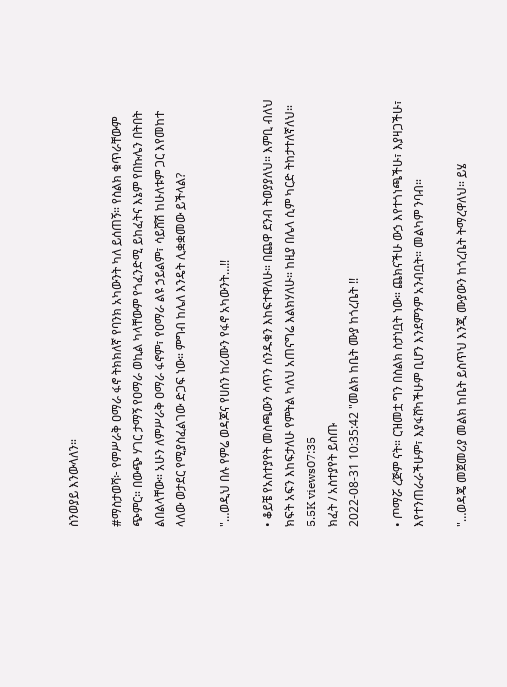ስንወያይ እንውላለን።

#ማስታወሻ፦ የምሥራቅ ዐማራ ፋኖ ትክክለኛ የባንክ አካውንት ካለ ይሰጠኝ። የስልክ ቁጥራቸውም ጭምር። በውጭ ሃገር ታማኝ የዐማራ ወኪል ካላቸውም የጎፈንድሚ ይከፈትና እኔም የበኩሌን በትበት ልበልላቸው። አሁን ለምሥራቅ ዐማራ ፋኖም፣ የዐማራ ልዩ ኃይልም፣ ሳይሸሽ ከሁለቱም ጋር እየመከተ ላለው ወታደር የሚያስፈልገው ድጋፍ ነው። ምግብ ከሌለ እንዴት ሊቋቋመው ይችላል?

"…ወዲህ በሉ የምሬ ወዳጆና የሀሰን ከሪሙን የፋኖ አካውንት…!!

• ቆይቼ የአስተያየት መስጫውን ሳጥን ሰንዱቁን እከፍተዋለሁ። በጨዋ ደንብ ትወያያለህ። እምቢ ብለህ ክፍት አፍን እከፍታለሁ የምትል ካለህ አጠናግሬ እልክሃለሁ። ከዚያ በሌላ ሲም ካርድ ትከታተለኛለህ።
5.5K views07:35
ክፈት / አስተያየት ይስጡ
2022-08-31 10:35:42 "መልክ ከቤት ሙያ ከጎረቤት !!

• ጦማሯ ረጅም ናት። ርዝመቷ ግን በስልክ ስታነቧት ነው። ጨክናችሁ ውኃ እየተጎነጫችሁ፣ እያዛጋችሁ፣ እየተንጠራራችሁም፣ እያፋሸካችሁም ቢሆን እንደምንም አንብቧት። መልካም ንባብ።

"…ወዳጄ መጀመሪያ መልክ ከቤት ይስጥህ እንጂ ሙያውን ከጎረቤት ትማረዋለህ። ይሄ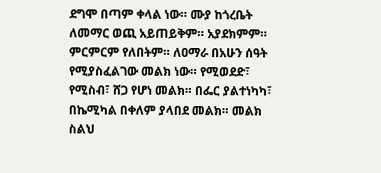ደግሞ በጣም ቀላል ነው። ሙያ ከጎረቤት ለመማር ወጪ አይጠይቅም። አያደክምም። ምርምርም የለበትም። ለዐማራ በአሁን ሰዓት የሚያስፈልገው መልክ ነው። የሚወደድ፣ የሚስብ፣ ሸጋ የሆነ መልክ። በፌር ያልተነካካ፣ በኬሚካል በቀለም ያላበደ መልክ። መልክ ስልህ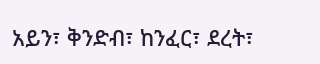አይን፣ ቅንድብ፣ ከንፈር፣ ደረት፣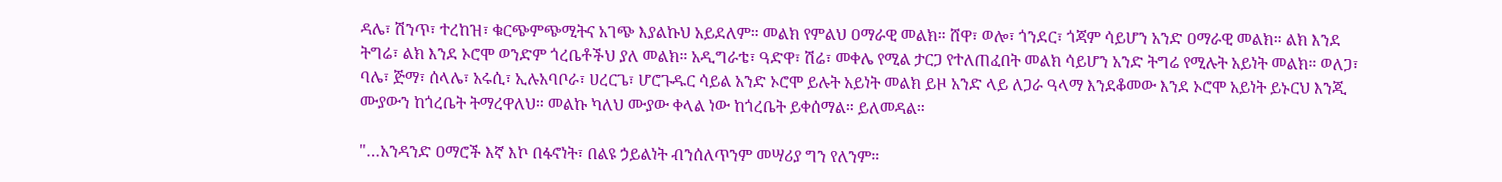ዳሌ፣ ሽንጥ፣ ተረከዝ፣ ቁርጭምጭሚትና አገጭ እያልኩህ አይደለም። መልክ የምልህ ዐማራዊ መልክ። ሸዋ፣ ወሎ፣ ጎንደር፣ ጎጃም ሳይሆን አንድ ዐማራዊ መልክ። ልክ እንደ ትግሬ፣ ልክ እንደ ኦሮሞ ወንድም ጎረቤቶችህ ያለ መልክ። አዲግራቴ፣ ዓድዋ፣ ሽሬ፣ መቀሌ የሚል ታርጋ የተለጠፈበት መልክ ሳይሆን አንድ ትግሬ የሚሉት አይነት መልክ። ወለጋ፣ ባሌ፣ ጅማ፣ ሰላሌ፣ አሩሲ፣ ኢሉአባቦራ፣ ሀረርጌ፣ ሆሮጉዱር ሳይል አንድ ኦሮሞ ይሉት አይነት መልክ ይዞ አንድ ላይ ለጋራ ዓላማ እንደቆመው እንደ ኦሮሞ አይነት ይኑርህ እንጂ ሙያውን ከጎረቤት ትማረዋለህ። መልኩ ካለህ ሙያው ቀላል ነው ከጎረቤት ይቀሰማል። ይለመዳል።

"…አንዳንድ ዐማሮች እኛ እኮ በፋኖነት፣ በልዩ ኃይልነት ብንሰለጥንም መሣሪያ ግን የለንም።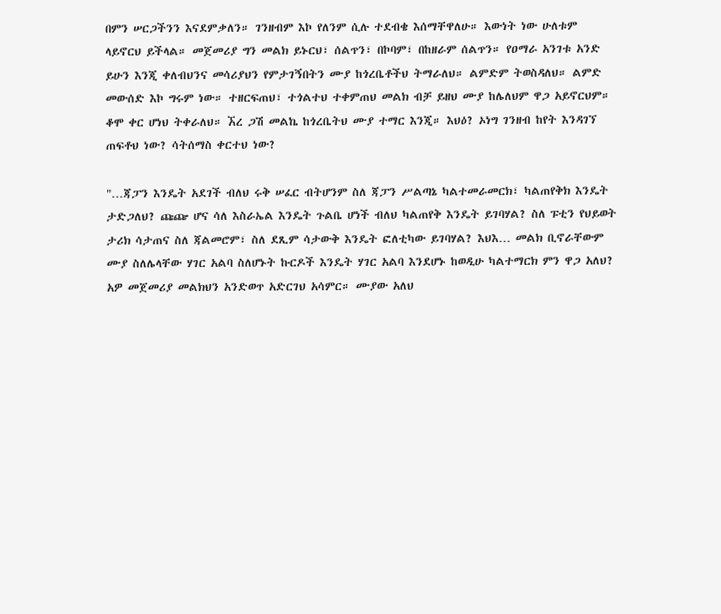በምን ሠርጋችንን እናደምቃለን። ገንዘብም እኮ የለንም ሲሉ ተደብቄ እሰማቸዋለሁ። እውነት ነው ሁለቱም ላይኖርህ ይችላል። መጀመሪያ ግን መልክ ይኑርህ፣ ሰልጥን፣ በኮባም፣ በከዘራም ሰልጥን። የዐማራ አንገቱ አንድ ይሁን እንጂ ቀለብህንና መሳሪያህን የምታገኝበትን ሙያ ከጎረቤቶችህ ትማራለህ። ልምድም ትወስዳለህ። ልምድ መውሰድ እኮ ግሩም ነው። ተዘርፍጠህ፣ ተጎልተህ ተቀምጠህ መልክ ብቻ ይዘህ ሙያ ከሌለህም ዋጋ አይኖርህም። ቆሞ ቀር ሆነህ ትቀራለህ። ኧረ ጋሽ መልኬ ከጎረቤትህ ሙያ ተማር እንጂ። እህዕ? ኦነግ ገንዘብ ከየት እንዳገኘ ጠፍቶህ ነው? ሳትሰማስ ቀርተህ ነው?

"…ጃፓን እንዴት አደገች ብለህ ሩቅ ሠፈር ብትሆንም ስለ ጃፓን ሥልጣኔ ካልተመራመርክ፣ ካልጠየቅክ እንዴት ታድጋለህ? ጩጬ ሆና ሳለ እስራኤል እንዴት ጉልቤ ሆነች ብለህ ካልጠየቅ እንዴት ይገባሃል? ስለ ፑቲን የህይወት ታሪክ ሳታጠና ስለ ጃልመሮም፣ ስለ ደጺም ሳታውቅ እንዴት ፎለቲካው ይገባሃል? እህእ… መልክ ቢኖራቸውም ሙያ ስለሌላቸው ሃገር አልባ ስለሆኑት ኩርዶች እንዴት ሃገር አልባ እንደሆኑ ከወዲሁ ካልተማርክ ምን ዋጋ አለህ? አዎ መጀመሪያ መልክህን አንድወጥ አድርገህ አሳምር። ሙያው አለህ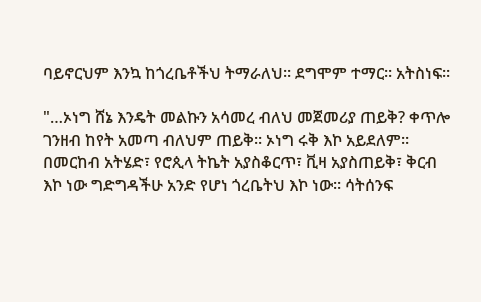ባይኖርህም እንኳ ከጎረቤቶችህ ትማራለህ። ደግሞም ተማር። አትስነፍ።

"…ኦነግ ሸኔ እንዴት መልኩን አሳመረ ብለህ መጀመሪያ ጠይቅ? ቀጥሎ ገንዘብ ከየት አመጣ ብለህም ጠይቅ። ኦነግ ሩቅ እኮ አይደለም። በመርከብ አትሄድ፣ የሮጲላ ትኬት አያስቆርጥ፣ ቪዛ አያስጠይቅ፣ ቅርብ እኮ ነው ግድግዳችሁ አንድ የሆነ ጎረቤትህ እኮ ነው። ሳትሰንፍ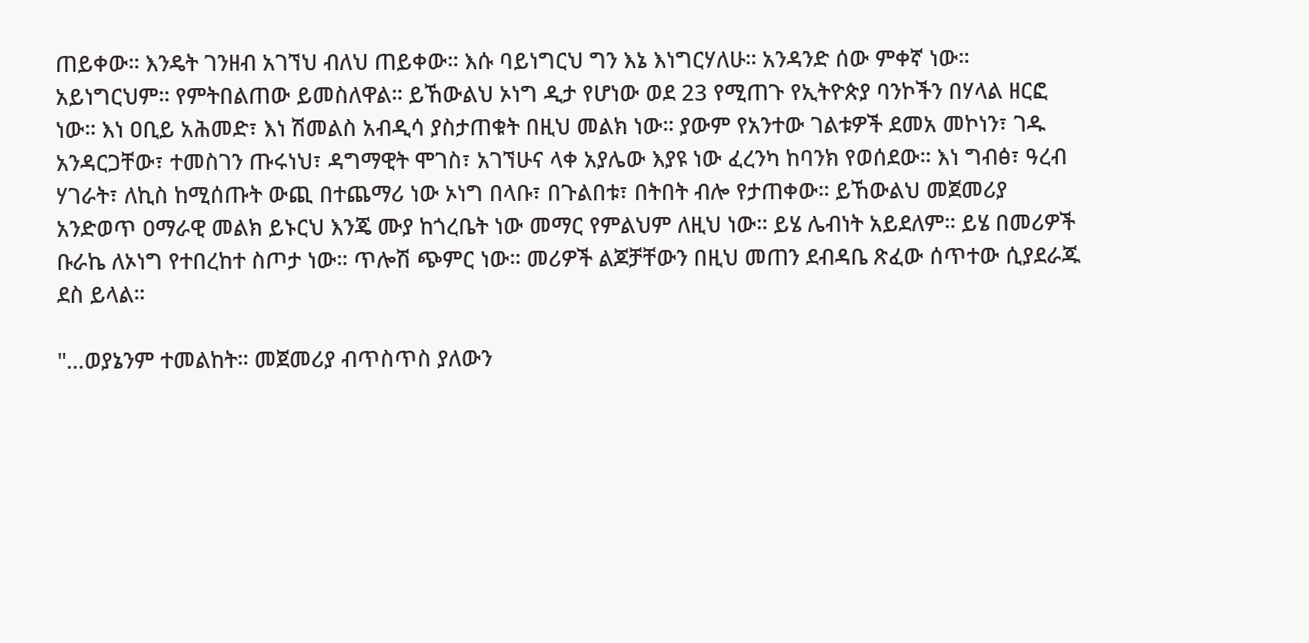ጠይቀው። እንዴት ገንዘብ አገኘህ ብለህ ጠይቀው። እሱ ባይነግርህ ግን እኔ እነግርሃለሁ። አንዳንድ ሰው ምቀኛ ነው። አይነግርህም። የምትበልጠው ይመስለዋል። ይኸውልህ ኦነግ ዲታ የሆነው ወደ 23 የሚጠጉ የኢትዮጵያ ባንኮችን በሃላል ዘርፎ ነው። እነ ዐቢይ አሕመድ፣ እነ ሽመልስ አብዲሳ ያስታጠቁት በዚህ መልክ ነው። ያውም የአንተው ገልቱዎች ደመአ መኮነን፣ ገዱ አንዳርጋቸው፣ ተመስገን ጡሩነህ፣ ዳግማዊት ሞገስ፣ አገኘሁና ላቀ አያሌው እያዩ ነው ፈረንካ ከባንክ የወሰደው። እነ ግብፅ፣ ዓረብ ሃገራት፣ ለኪስ ከሚሰጡት ውጪ በተጨማሪ ነው ኦነግ በላቡ፣ በጉልበቱ፣ በትበት ብሎ የታጠቀው። ይኸውልህ መጀመሪያ አንድወጥ ዐማራዊ መልክ ይኑርህ እንጄ ሙያ ከጎረቤት ነው መማር የምልህም ለዚህ ነው። ይሄ ሌብነት አይደለም። ይሄ በመሪዎች ቡራኬ ለኦነግ የተበረከተ ስጦታ ነው። ጥሎሽ ጭምር ነው። መሪዎች ልጆቻቸውን በዚህ መጠን ደብዳቤ ጽፈው ሰጥተው ሲያደራጁ ደስ ይላል።

"…ወያኔንም ተመልከት። መጀመሪያ ብጥስጥስ ያለውን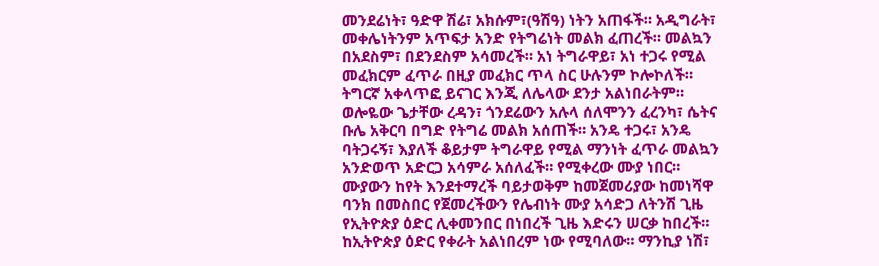መንደሬነት፣ ዓድዋ ሽሬ፣ አክሱም፣(ዓሽዓ) ነትን አጠፋች። አዲግራት፣ መቀሌነትንም አጥፍታ አንድ የትግሬነት መልክ ፈጠረች። መልኳን በአደስም፣ በደንደስም አሳመረች። አነ ትግራዋይ፣ አነ ተጋሩ የሚል መፈክርም ፈጥራ በዚያ መፈክር ጥላ ስር ሁሉንም ኮሎኮለች። ትግርኛ አቀላጥፎ ይናገር እንጂ ለሌላው ደንታ አልነበራትም። ወሎዬው ጌታቸው ረዳን፣ ጎንደሬውን አሉላ ሰለሞንን ፈረንካ፣ ሴትና ቡሌ አቅርባ በግድ የትግሬ መልክ አሰጠች። አንዴ ተጋሩ፣ አንዴ ባትጋሩኝ፣ እያለች ቆይታም ትግራዋይ የሚል ማንነት ፈጥራ መልኳን አንድወጥ አድርጋ አሳምራ አሰለፈች። የሚቀረው ሙያ ነበር። ሙያውን ከየት እንደተማረች ባይታወቅም ከመጀመሪያው ከመነሻዋ ባንክ በመስበር የጀመረችውን የሌብነት ሙያ አሳድጋ ለትንሽ ጊዜ የኢትዮጵያ ዕድር ሊቀመንበር በነበረች ጊዜ እድሩን ሠርቃ ከበረች። ከኢትዮጵያ ዕድር የቀራት አልነበረም ነው የሚባለው። ማንኪያ ነሽ፣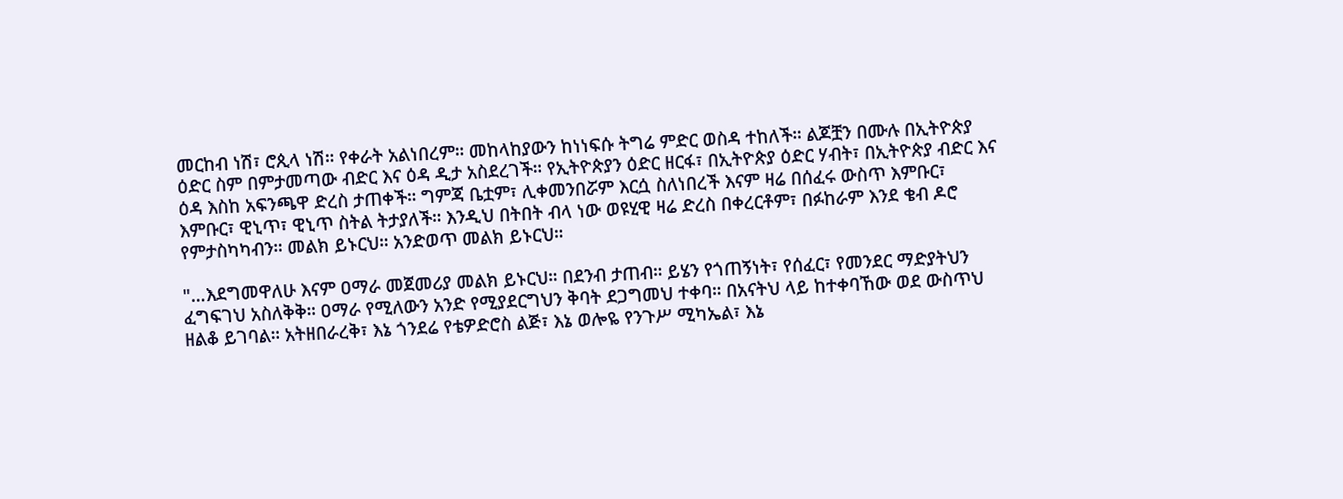መርከብ ነሽ፣ ሮጲላ ነሽ። የቀራት አልነበረም። መከላከያውን ከነነፍሱ ትግሬ ምድር ወስዳ ተከለች። ልጆቿን በሙሉ በኢትዮጵያ ዕድር ስም በምታመጣው ብድር እና ዕዳ ዲታ አስደረገች። የኢትዮጵያን ዕድር ዘርፋ፣ በኢትዮጵያ ዕድር ሃብት፣ በኢትዮጵያ ብድር እና ዕዳ እስከ አፍንጫዋ ድረስ ታጠቀች። ግምጃ ቤቷም፣ ሊቀመንበሯም እርሷ ስለነበረች እናም ዛሬ በሰፈሩ ውስጥ እምቡር፣ እምቡር፣ ዊኒጥ፣ ዊኒጥ ስትል ትታያለች። እንዲህ በትበት ብላ ነው ወዩሂዊ ዛሬ ድረስ በቀረርቶም፣ በፉከራም እንደ ቄብ ዶሮ የምታስካካብን። መልክ ይኑርህ። አንድወጥ መልክ ይኑርህ።

"…እደግመዋለሁ እናም ዐማራ መጀመሪያ መልክ ይኑርህ። በደንብ ታጠብ። ይሄን የጎጠኝነት፣ የሰፈር፣ የመንደር ማድያትህን ፈግፍገህ አስለቅቅ። ዐማራ የሚለውን አንድ የሚያደርግህን ቅባት ደጋግመህ ተቀባ። በአናትህ ላይ ከተቀባኸው ወደ ውስጥህ ዘልቆ ይገባል። አትዘበራረቅ፣ እኔ ጎንደሬ የቴዎድሮስ ልጅ፣ እኔ ወሎዬ የንጉሥ ሚካኤል፣ እኔ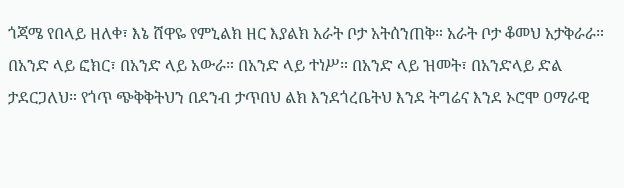ጎጃሜ የበላይ ዘለቀ፣ እኔ ሸዋዬ የምኒልክ ዘር እያልክ አራት ቦታ አትሰንጠቅ። አራት ቦታ ቆመህ አታቅራራ። በአንድ ላይ ፎክር፣ በአንድ ላይ አውራ። በአንድ ላይ ተነሥ። በአንድ ላይ ዝመት፣ በአንድላይ ድል ታደርጋለህ። የጎጥ ጭቅቅትህን በደንብ ታጥበህ ልክ እንደጎረቤትህ እንደ ትግሬና እንደ ኦሮሞ ዐማራዊ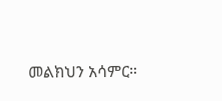መልክህን አሳምር።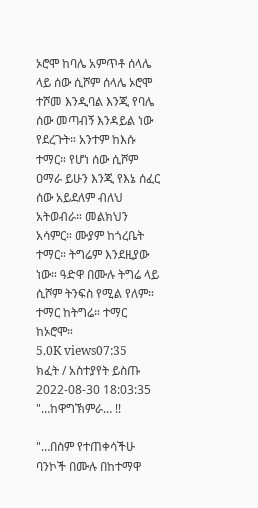ኦሮሞ ከባሌ አምጥቶ ሰላሌ ላይ ሰው ሲሾም ሰላሌ ኦሮሞ ተሾመ እንዲባል እንጂ የባሌ ሰው መጣብኝ እንዳይል ነው የደረጉት። አንተም ከእሱ ተማር። የሆነ ሰው ሲሾም ዐማራ ይሁን እንጂ የእኔ ሰፈር ሰው አይደለም ብለህ አትወብራ። መልክህን አሳምር። ሙያም ከጎረቤት ተማር። ትግሬም እንደዚያው ነው። ዓድዋ በሙሉ ትግሬ ላይ ሲሾም ትንፍስ የሚል የለም። ተማር ከትግሬ። ተማር ከኦሮሞ።
5.0K views07:35
ክፈት / አስተያየት ይስጡ
2022-08-30 18:03:35
"…ከዋግኽምራ… !!

"…በስም የተጠቀሳችሁ ባንኮች በሙሉ በከተማዋ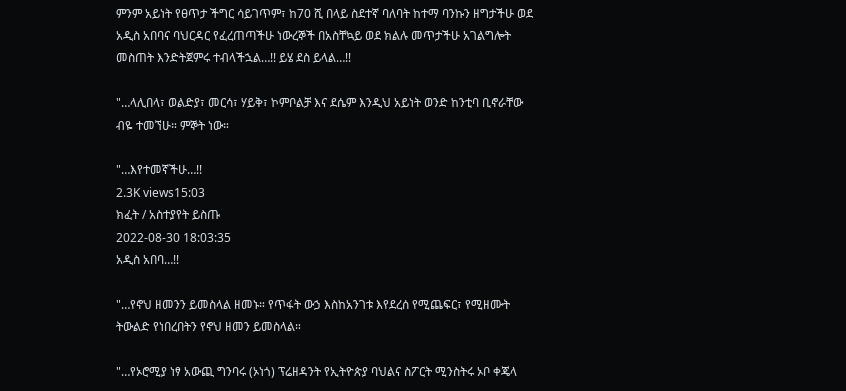ምንም አይነት የፀጥታ ችግር ሳይገጥም፣ ከ70 ሺ በላይ ስደተኛ ባለባት ከተማ ባንኩን ዘግታችሁ ወደ አዲስ አበባና ባህርዳር የፈረጠጣችሁ ነውረኞች በአስቸኳይ ወደ ክልሉ መጥታችሁ አገልግሎት መስጠት እንድትጀምሩ ተብላችኋል…!! ይሄ ደስ ይላል…!!

"…ላሊበላ፣ ወልድያ፣ መርሳ፣ ሃይቅ፣ ኮምቦልቻ እና ደሴም እንዲህ አይነት ወንድ ከንቲባ ቢኖራቸው ብዬ ተመኘሁ። ምኞት ነው።

"…እየተመኛችሁ…!!
2.3K views15:03
ክፈት / አስተያየት ይስጡ
2022-08-30 18:03:35
አዲስ አበባ…!!

"…የኖህ ዘመንን ይመስላል ዘመኑ። የጥፋት ውኃ እስከአንገቱ እየደረሰ የሚጨፍር፣ የሚዘሙት ትውልድ የነበረበትን የኖህ ዘመን ይመስላል።

"…የኦሮሚያ ነፃ አውጪ ግንባሩ (ኦነጎ) ፕሬዘዳንት የኢትዮጵያ ባህልና ስፖርት ሚንስትሩ ኦቦ ቀጄላ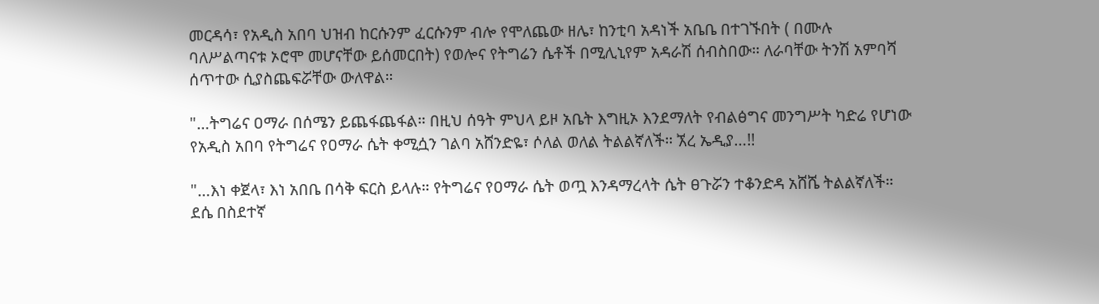መርዳሳ፣ የአዲስ አበባ ህዝብ ከርሱንም ፈርሱንም ብሎ የሞለጨው ዘሌ፣ ከንቲባ አዳነች አቤቤ በተገኙበት ( በሙሉ ባለሥልጣናቱ ኦሮሞ መሆናቸው ይሰመርበት) የወሎና የትግሬን ሴቶች በሚሊኒየም አዳራሽ ሰብስበው። ለራባቸው ትንሽ አምባሻ ሰጥተው ሲያስጨፍሯቸው ውለዋል።

"…ትግሬና ዐማራ በሰሜን ይጨፋጨፋል። በዚህ ሰዓት ምህላ ይዞ አቤት እግዚኦ እንደማለት የብልፅግና መንግሥት ካድሬ የሆነው የአዲስ አበባ የትግሬና የዐማራ ሴት ቀሚሷን ገልባ አሸንድዬ፣ ሶለል ወለል ትልልኛለች። ኧረ ኤዲያ…!!

"…እነ ቀጀላ፣ እነ አበቤ በሳቅ ፍርስ ይላሉ። የትግሬና የዐማራ ሴት ወጧ እንዳማረላት ሴት ፀጉሯን ተቆንድዳ አሸሼ ትልልኛለች። ደሴ በስደተኛ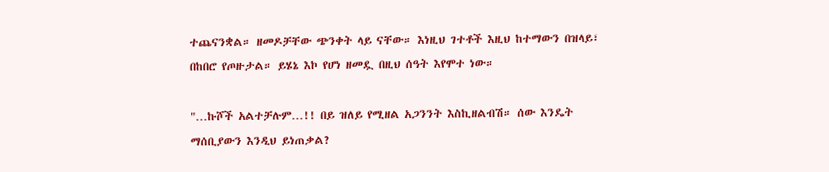ተጨናንቋል። ዘመዶቻቸው ጭንቀት ላይ ናቸው። እነዚህ ገተቶች እዚህ ከተማውን በዝላይ፣ በከበሮ የጦዙታል። ይሄኔ እኮ የሆነ ዘመዷ በዚህ ሰዓት እየሞተ ነው።

"…ኩሾች አልተቻሉም…!! በይ ዝለይ የሚዘል አጋንንት እስኪዘልብሽ። ሰው እንዴት ማሰቢያውን እንዲህ ይነጠቃል?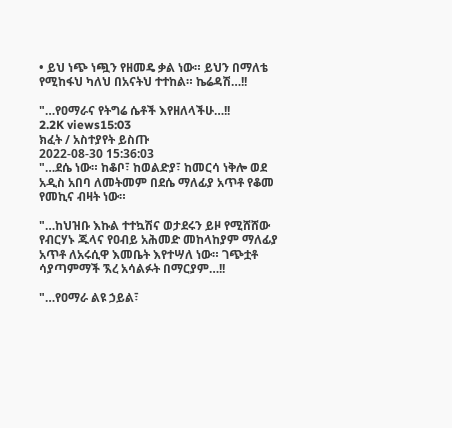• ይህ ነጭ ነጯን የዘመዴ ቃል ነው። ይህን በማለቴ የሚከፋህ ካለህ በአናትህ ተተከል። ኬሬዳሽ…!!

"…የዐማራና የትግሬ ሴቶች እየዘለላችሁ…!!
2.2K views15:03
ክፈት / አስተያየት ይስጡ
2022-08-30 15:36:03
"…ደሴ ነው። ከቆቦ፣ ከወልድያ፣ ከመርሳ ነቅሎ ወደ አዲስ አበባ ለመትመም በደሴ ማለፊያ አጥቶ የቆመ የመኪና ብዛት ነው።

"…ከህዝቡ እኩል ተተኳሽና ወታደሩን ይዞ የሚሸሸው የብርሃኑ ጁላና የዐብይ አሕመድ መከላከያም ማለፊያ አጥቶ ለአሩሲዋ እመቤት እየተሣለ ነው። ገጭቷቶ ሳያጣምማች ኧረ አሳልፉት በማርያም…!!

"…የዐማራ ልዩ ኃይል፣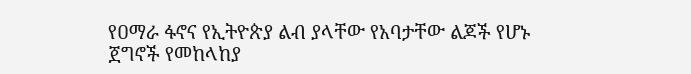የዐማራ ፋኖና የኢትዮጵያ ልብ ያላቸው የአባታቸው ልጆች የሆኑ ጀግኖች የመከላከያ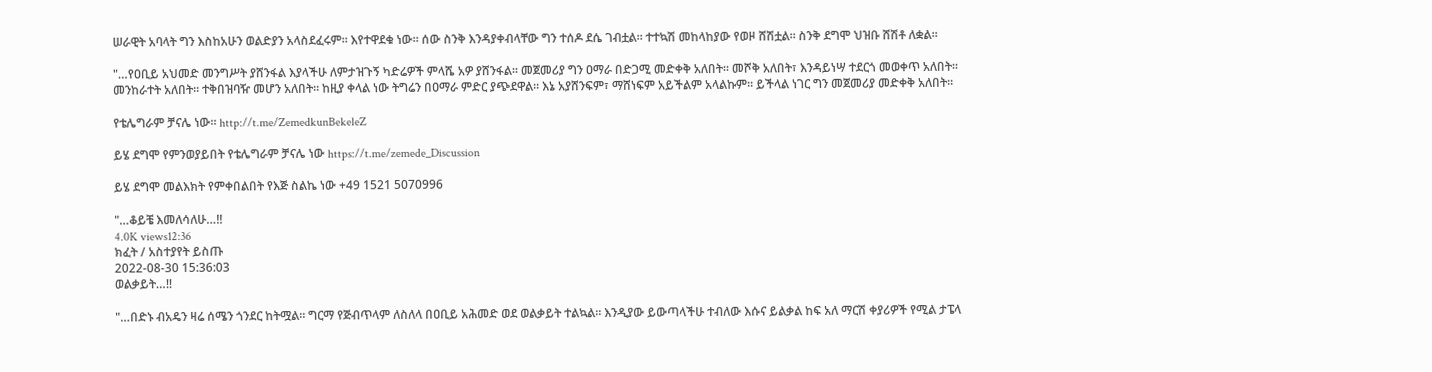ሠራዊት አባላት ግን እስከአሁን ወልድያን አላስደፈሩም። እየተዋደቁ ነው። ሰው ስንቅ እንዳያቀብላቸው ግን ተሰዶ ደሴ ገብቷል። ተተኳሽ መከላከያው የወዞ ሸሽቷል። ስንቅ ደግሞ ህዝቡ ሸሽቶ ለቋል።

"…የዐቢይ አህመድ መንግሥት ያሸንፋል እያላችሁ ለምታዝጉኝ ካድሬዎች ምላሼ አዎ ያሸንፋል። መጀመሪያ ግን ዐማራ በድጋሚ መድቀቅ አለበት። መሾቅ አለበት፣ እንዳይነሣ ተደርጎ መወቀጥ አለበት። መንከራተት አለበት። ተቅበዝባዥ መሆን አለበት። ከዚያ ቀላል ነው ትግሬን በዐማራ ምድር ያጭደዋል። እኔ አያሸንፍም፣ ማሸነፍም አይችልም አላልኩም። ይችላል ነገር ግን መጀመሪያ መድቀቅ አለበት።

የቴሌግራም ቻናሌ ነው። http://t.me/ZemedkunBekeleZ

ይሄ ደግሞ የምንወያይበት የቴሌግራም ቻናሌ ነው https://t.me/zemede_Discussion

ይሄ ደግሞ መልእክት የምቀበልበት የእጅ ስልኬ ነው +49 1521 5070996

"…ቆይቼ እመለሳለሁ…!!
4.0K views12:36
ክፈት / አስተያየት ይስጡ
2022-08-30 15:36:03
ወልቃይት…!!

"…በድኑ ብአዴን ዛሬ ሰሜን ጎንደር ከትሟል። ግርማ የጅብጥላም ለስለላ በዐቢይ አሕመድ ወደ ወልቃይት ተልኳል። እንዲያው ይውጣላችሁ ተብለው እሱና ይልቃል ከፍ አለ ማርሽ ቀያሪዎች የሚል ታፔላ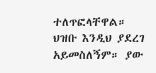ተለጥፎላቸዋል። ህዝቡ እንዲህ ያደረገ አይመስለኝም። ያው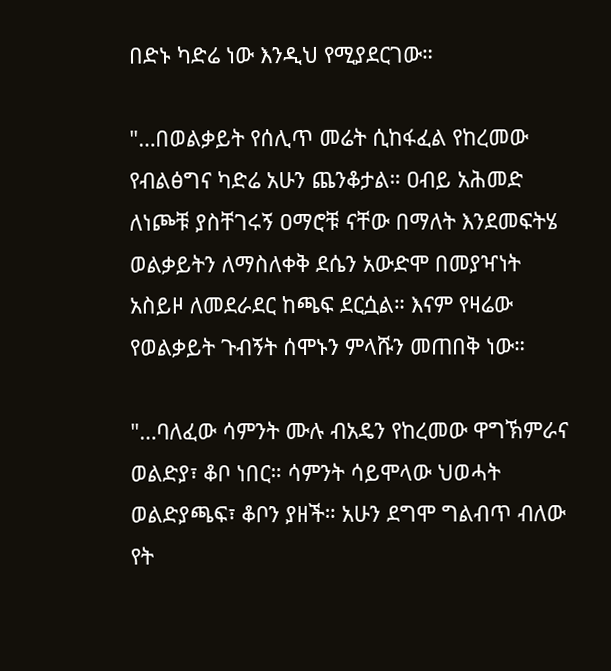በድኑ ካድሬ ነው እንዲህ የሚያደርገው።

"…በወልቃይት የሰሊጥ መሬት ሲከፋፈል የከረመው የብልፅግና ካድሬ አሁን ጨንቆታል። ዐብይ አሕመድ ለነጮቹ ያስቸገሩኝ ዐማሮቹ ናቸው በማለት እንደመፍትሄ ወልቃይትን ለማስለቀቅ ደሴን አውድሞ በመያዣነት አስይዞ ለመደራደር ከጫፍ ደርሷል። እናም የዛሬው የወልቃይት ጉብኝት ሰሞኑን ምላሹን መጠበቅ ነው።

"…ባለፈው ሳምንት ሙሉ ብአዴን የከረመው ዋግኽምራና ወልድያ፣ ቆቦ ነበር። ሳምንት ሳይሞላው ህወሓት ወልድያጫፍ፣ ቆቦን ያዘች። አሁን ደግሞ ግልብጥ ብለው የት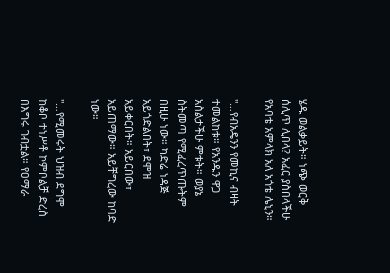ሄዱ ወልቃይት። ነጭ ወርቅ ሰሊጥ ሊበላ? አፈር ያስበላችሁ የአባቴ አምላክ አለ አጎቴ ሌኒን።

"…የብአዴንን የመኪና ብዛት ተመልከቱ። የአንዱን ዋጋ አስልታችሁ ምቱት። ወያኔ ስትመጣ የሚፈረጥጡትም በዚሁ ነው። ካድሬ ነዳጅ አይጎድልበት፣ ደሞዝ አይቀርበት። አይርበው፣ አይጠማው። አይቸግረው ከባድ ነው።

"…የሚመሩት ህዝብ ደግሞ ከቆቦ ተነሥቶ ኮምቦልቻ ድረስ በእግሩ ገብቷል። የዐማራ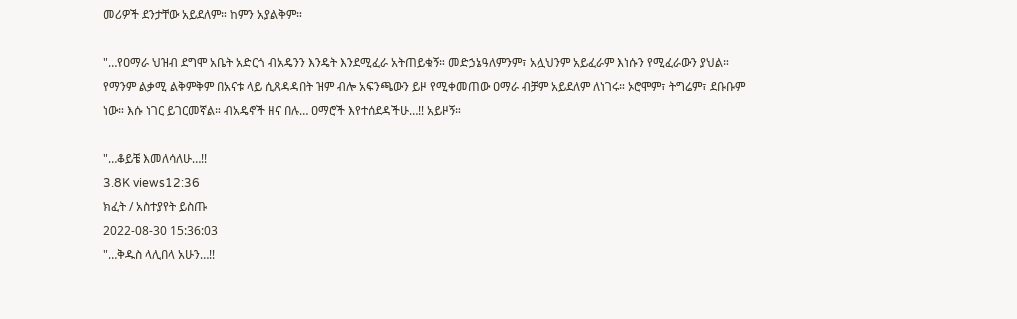መሪዎች ደንታቸው አይደለም። ከምን አያልቅም።

"…የዐማራ ህዝብ ደግሞ አቤት አድርጎ ብአዴንን እንዴት እንደሚፈራ አትጠይቁኝ። መድኃኔዓለምንም፣ አሏህንም አይፈራም እነሱን የሚፈራውን ያህል። የማንም ልቃሚ ልቅምቅም በአናቱ ላይ ሲጸዳዳበት ዝም ብሎ አፍንጫውን ይዞ የሚቀመጠው ዐማራ ብቻም አይደለም ለነገሩ። ኦሮሞም፣ ትግሬም፣ ደቡቡም ነው። እሱ ነገር ይገርመኛል። ብአዴኖች ዘና በሉ… ዐማሮች እየተሰደዳችሁ…!! አይዞኝ።

"…ቆይቼ እመለሳለሁ…!!
3.8K views12:36
ክፈት / አስተያየት ይስጡ
2022-08-30 15:36:03
"…ቅዱስ ላሊበላ አሁን…!!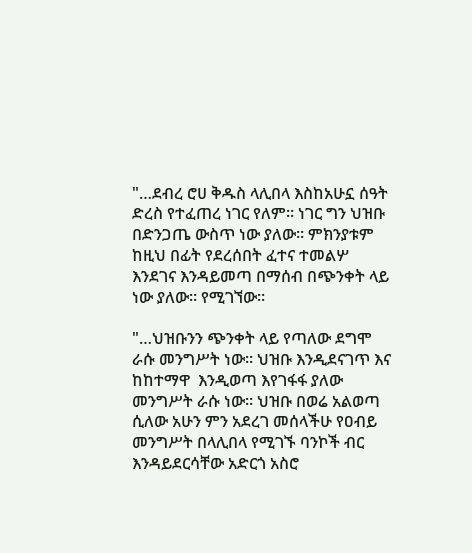"…ደብረ ሮሀ ቅዱስ ላሊበላ እስከአሁኗ ሰዓት ድረስ የተፈጠረ ነገር የለም። ነገር ግን ህዝቡ በድንጋጤ ውስጥ ነው ያለው። ምክንያቱም ከዚህ በፊት የደረሰበት ፈተና ተመልሦ እንደገና እንዳይመጣ በማሰብ በጭንቀት ላይ ነው ያለው። የሚገኘው።

"…ህዝቡንን ጭንቀት ላይ የጣለው ደግሞ ራሱ መንግሥት ነው። ህዝቡ እንዲደናገጥ እና ከከተማዋ  እንዲወጣ እየገፋፋ ያለው መንግሥት ራሱ ነው። ህዝቡ በወሬ አልወጣ ሲለው አሁን ምን አደረገ መሰላችሁ የዐብይ መንግሥት በላሊበላ የሚገኙ ባንኮች ብር እንዳይደርሳቸው አድርጎ አስሮ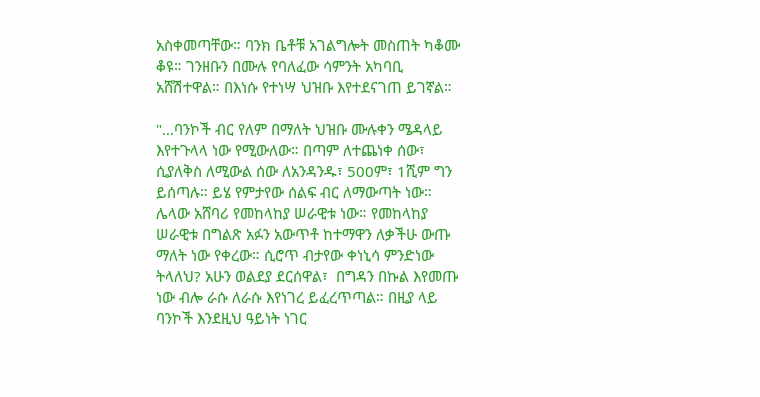አስቀመጣቸው። ባንክ ቤቶቹ አገልግሎት መስጠት ካቆሙ ቆዩ። ገንዘቡን በሙሉ የባለፈው ሳምንት አካባቢ አሸሽተዋል። በእነሱ የተነሣ ህዝቡ እየተደናገጠ ይገኛል።

"…ባንኮች ብር የለም በማለት ህዝቡ ሙሉቀን ሜዳላይ እየተጉላላ ነው የሚውለው። በጣም ለተጨነቀ ሰው፣ ሲያለቅስ ለሚውል ሰው ለአንዳንዱ፣ 500ም፣ 1ሺም ግን ይሰጣሉ። ይሄ የምታየው ሰልፍ ብር ለማውጣት ነው። ሌላው አሸባሪ የመከላከያ ሠራዊቱ ነው። የመከላከያ ሠራዊቱ በግልጽ አፉን አውጥቶ ከተማዋን ለቃችሁ ውጡ ማለት ነው የቀረው። ሲሮጥ ብታየው ቀነኒሳ ምንድነው ትላለህ? አሁን ወልደያ ደርሰዋል፣  በግዳን በኩል እየመጡ ነው ብሎ ራሱ ለራሱ እየነገረ ይፈረጥጣል። በዚያ ላይ ባንኮች እንደዚህ ዓይነት ነገር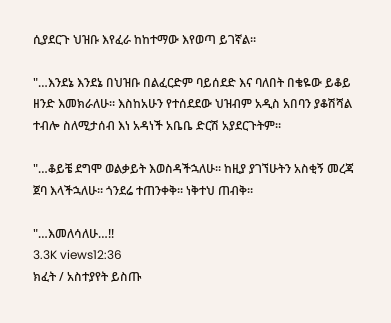ሲያደርጉ ህዝቡ እየፈራ ከከተማው እየወጣ ይገኛል።

"…እንደኔ እንደኔ በህዝቡ በልፈርድም ባይሰደድ እና ባለበት በቄዬው ይቆይ ዘንድ እመክራለሁ። እስከአሁን የተሰደደው ህዝብም አዲስ አበባን ያቆሽሻል ተብሎ ስለሚታሰብ እነ አዳነች አቤቤ ድርሽ አያደርጉትም።

"…ቆይቼ ደግሞ ወልቃይት እወስዳችኋለሁ። ከዚያ ያገኘሁትን አስቂኝ መረጃ ጀባ እላችኋለሁ። ጎንደሬ ተጠንቀቅ። ነቅተህ ጠብቅ።

"…እመለሳለሁ…!!
3.3K views12:36
ክፈት / አስተያየት ይስጡ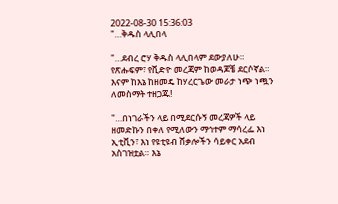2022-08-30 15:36:03
"…ቅዱስ ላሊበላ

"…ደብረ ሮሃ ቅዱስ ላሊበላም ደውያለሁ። የጽሑፍም፣ የቪድዮ መረጃም ከወዳጆቼ ደርሶኛል። እናም ከእኔ ከዘመዴ ከሃረርጌው መራታ ነጭ ነጯን ለመስማት ተዘጋጁ!

"…በነገራችን ላይ በሚደርሱኝ መረጃዎች ላይ ዘመድኩን በቀለ የሚለውን ማኅተም ማሳረፌ እነ ኢቲቪን፣ እነ የዩቲዩብ ሸቃሎችን ሳይቀር አደብ አስገዝቷል። እኔ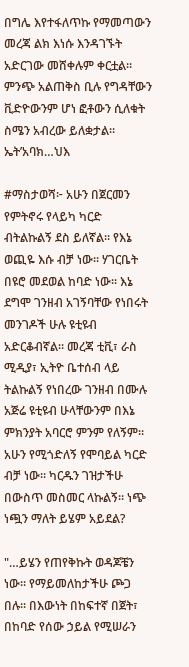በግሌ እየተፋለጥኩ የማመጣውን መረጃ ልክ እነሱ እንዳገኙት አድርገው መሸቀሉም ቀርቷል። ምንጭ አልጠቅስ ቢሉ የግዳቸውን ቪድዮውንም ሆነ ፎቶውን ሲለቁት ስሜን አብረው ይለቋታል። ኤት’አባክ…ህእ

#ማስታወሻ፦ አሁን በጀርመን የምትኖሩ የላይካ ካርድ ብትልኩልኝ ደስ ይለኛል። የእኔ ወጪዬ እሱ ብቻ ነው። ሃገርቤት በዩሮ መደወል ከባድ ነው። እኔ ደግሞ ገንዘብ አገኝባቸው የነበሩት መንገዶች ሁሉ ዩቲዩብ አድርቆብኛል። መረጃ ቲቪ፣ ራስ ሚዲያ፣ ኢትዮ ቤተሰብ ላይ ትልኩልኝ የነበረው ገንዘብ በሙሉ አጅሬ ዩቲዩብ ሁላቸውንም በእኔ ምክንያት አባርሮ ምንም የለኝም። አሁን የሚጎድለኝ የሞባይል ካርድ ብቻ ነው። ካርዱን ገዝታችሁ በውስጥ መስመር ላኩልኝ። ነጭ ነጯን ማለት ይሄም አይደል?

"…ይሄን የጠየቅኩት ወዳጆቼን ነው። የማይመለከታችሁ ጮጋ በሉ። በእውነት በከፍተኛ በጀት፣ በከባድ የሰው ኃይል የሚሠራን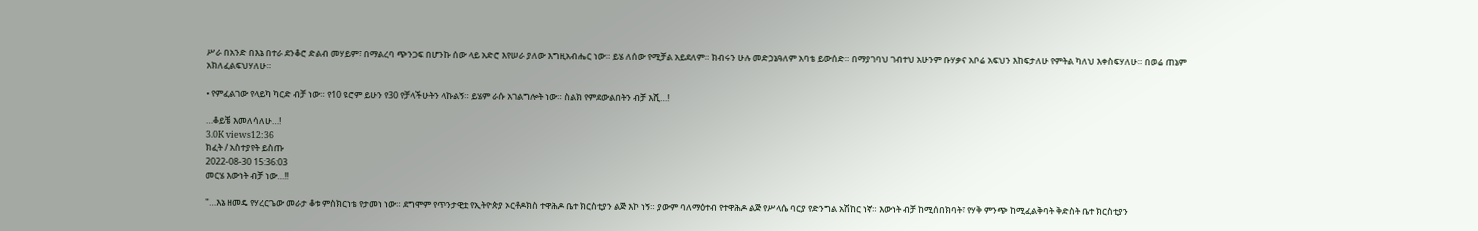ሥራ በአንድ በእኔ በተራ ደንቆሮ ድልብ መሃይም፣ በማልረባ ጭንጋፍ በሆንኩ ሰው ላይ አድሮ እየሠራ ያለው እግዚአብሔር ነው። ይሄ ለሰው የሚቻል አይደለም። ክብሩን ሁሉ መድኃኔዓለም አባቴ ይውሰድ። በማያገባህ ገብተህ አሁንም ቡሃቃና አቦሬ አፍህን እከፍታለሁ የምትል ካለህ እቀስፍሃለሁ። በወሬ ጠኔም አክለፈልፍህሃለሁ።

• የምፈልገው የላይካ ካርድ ብቻ ነው። የ10 ዩሮም ይሁን የ30 የቻላችሁትን ላኩልኝ። ይሄም ራሱ አገልግሎት ነው። ስልክ የምደውልበትን ብቻ እሺ…!

…ቆይቼ እመለሳለሁ…!
3.0K views12:36
ክፈት / አስተያየት ይስጡ
2022-08-30 15:36:03
መርሄ እውነት ብቻ ነው…!!

"…እኔ ዘመዴ የሃረርጌው መራታ ቆቱ ምስክርነቴ የታመነ ነው። ደግሞም የጥንታዊቷ የኢትዮጵያ ኦርቶዶክስ ተዋሕዶ ቤተ ክርስቲያን ልጅ እኮ ነኝ። ያውም ባለማዕተብ የተዋሕዶ ልጅ የሥላሴ ባርያ የድንግል አሽከር ነኛ። እውነት ብቻ ከሚሰበክባት፣ የሃቅ ምንጭ ከሚፈልቅባት ቅድስት ቤተ ክርስቲያን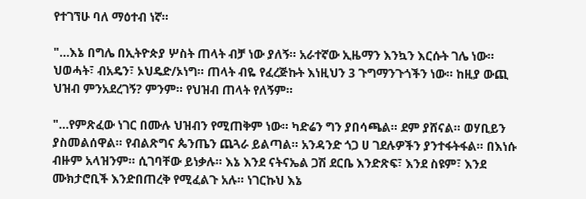የተገኘሁ ባለ ማዕተብ ነኛ።

"…እኔ በግሌ በኢትዮጵያ ሦስት ጠላት ብቻ ነው ያለኝ። አራተኛው ኢዜማን እንኳን እርሱት ገሌ ነው። ህወሓት፣ ብአዴን፣ ኦህዴድ/ኦነግ። ጠላት ብዬ የፈረጅኩት እነዚህን 3 ጉግማንጉጎችን ነው። ከዚያ ውጪ ህዝብ ምንአደረገኝ? ምንም። የህዝብ ጠላት የለኝም።

"…የምጽፈው ነገር በሙሉ ህዝብን የሚጠቅም ነው። ካድሬን ግን ያበሳጫል። ደም ያሸናል። ወሃቢይን ያስመልሰዋል። የብልጽግና ጴንጤን ጨጓራ ይልጣል። አንዳንድ ጎጋ ሀ ገደሉዎችን ያንተፋትፋል። በእነሱ ብዙም አላዝንም። ሲገባቸው ይነቃሉ። እኔ እንደ ናትናኤል ጋሽ ደርቤ እንድጽፍ፣ እንደ ስዩም፣ እንደ ሙክታሮቢች እንድበጠረቅ የሚፈልጉ አሉ። ነገርኩህ እኔ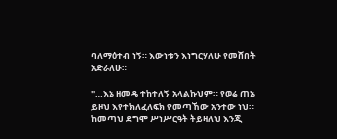ባለማዕተብ ነኝ። እውነቱን እነግርሃለሁ የመሸበት አድራለሁ።

"…እኔ ዘመዴ ተከተለኝ አላልኩህም። የወሬ ጠኔ ይዞህ እየተክለፈለፍክ የመጣኸው አንተው ነህ። ከመጣህ ደግሞ ሥነሥርዓት ትይዛለህ እንጂ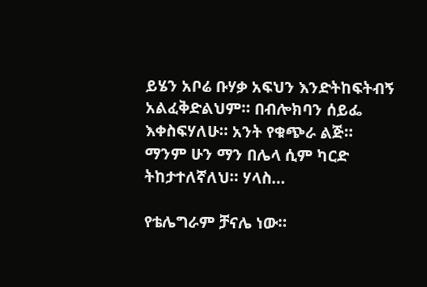ይሄን አቦሬ ቡሃቃ አፍህን እንድትከፍትብኝ አልፈቅድልህም። በብሎክባን ሰይፌ እቀስፍሃለሁ። አንት የቁጭራ ልጅ። ማንም ሁን ማን በሌላ ሲም ካርድ ትከታተለኛለህ። ሃላስ…

የቴሌግራም ቻናሌ ነው።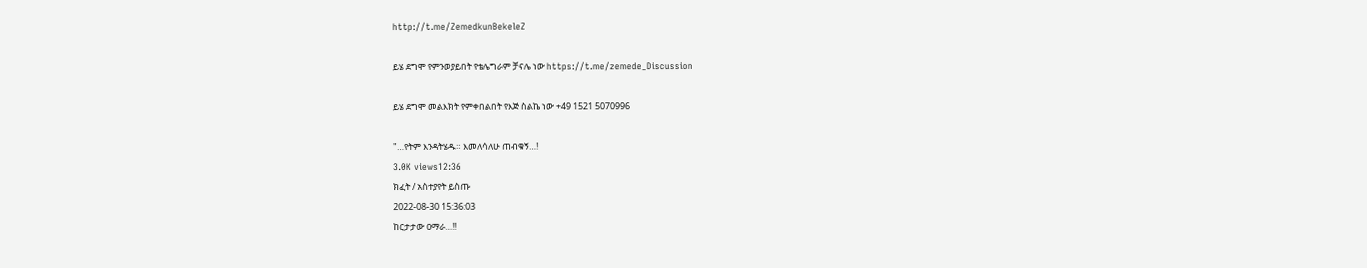http://t.me/ZemedkunBekeleZ

ይሄ ደግሞ የምንወያይበት የቴሌግራም ቻናሌ ነው https://t.me/zemede_Discussion

ይሄ ደግሞ መልእክት የምቀበልበት የእጅ ስልኬ ነው +49 1521 5070996

"…የትም እንዳትሄዱ። እመለሳለሁ ጠብቁኝ…!
3.0K views12:36
ክፈት / አስተያየት ይስጡ
2022-08-30 15:36:03
ከርታታው ዐማራ…!!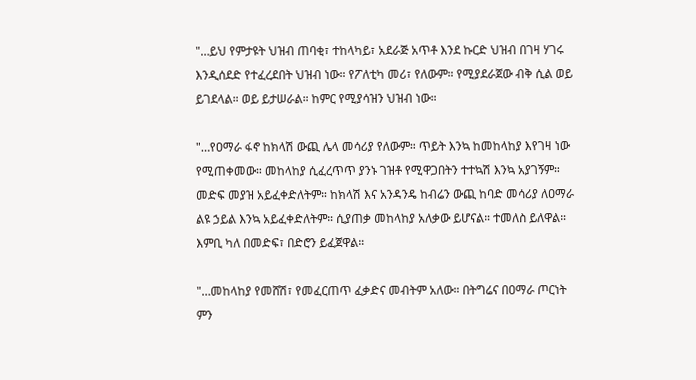"…ይህ የምታዩት ህዝብ ጠባቂ፣ ተከላካይ፣ አደራጅ አጥቶ እንደ ኩርድ ህዝብ በገዛ ሃገሩ እንዲሰደድ የተፈረደበት ህዝብ ነው። የፖለቲካ መሪ፣ የለውም። የሚያደራጀው ብቅ ሲል ወይ ይገደላል። ወይ ይታሠራል። ከምር የሚያሳዝን ህዝብ ነው።

"…የዐማራ ፋኖ ከክላሽ ውጪ ሌላ መሳሪያ የለውም። ጥይት እንኳ ከመከላከያ እየገዛ ነው የሚጠቀመው። መከላከያ ሲፈረጥጥ ያንኑ ገዝቶ የሚዋጋበትን ተተኳሽ እንኳ አያገኝም። መድፍ መያዝ አይፈቀድለትም። ከክላሽ እና አንዳንዴ ከብሬን ውጪ ከባድ መሳሪያ ለዐማራ ልዩ ኃይል እንኳ አይፈቀድለትም። ሲያጠቃ መከላከያ አለቃው ይሆናል። ተመለስ ይለዋል። እምቢ ካለ በመድፍ፣ በድሮን ይፈጀዋል።

"…መከላከያ የመሸሽ፣ የመፈርጠጥ ፈቃድና መብትም አለው። በትግሬና በዐማራ ጦርነት ምን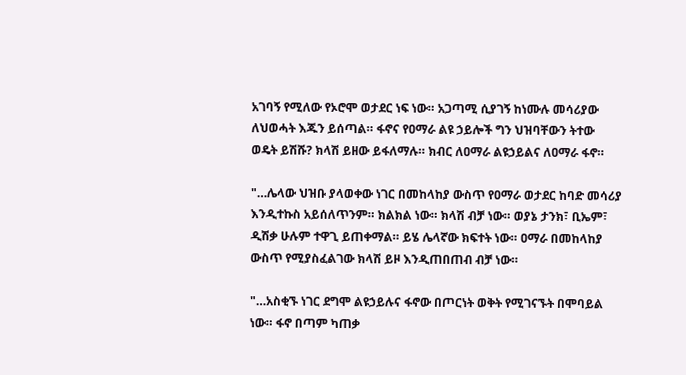አገባኝ የሚለው የኦሮሞ ወታደር ነፍ ነው። አጋጣሚ ሲያገኝ ከነሙሉ መሳሪያው ለህወሓት እጁን ይሰጣል። ፋኖና የዐማራ ልዩ ኃይሎች ግን ህዝባቸውን ትተው ወዴት ይሽሹ? ክላሽ ይዘው ይፋለማሉ። ክብር ለዐማራ ልዩኃይልና ለዐማራ ፋኖ።

"…ሌላው ህዝቡ ያላወቀው ነገር በመከላከያ ውስጥ የዐማራ ወታደር ከባድ መሳሪያ እንዲተኩስ አይሰለጥንም። ክልክል ነው። ክላሽ ብቻ ነው። ወያኔ ታንክ፣ ቢኤም፣ ዲሽቃ ሁሉም ተዋጊ ይጠቀማል። ይሄ ሌላኛው ክፍተት ነው። ዐማራ በመከላከያ ውስጥ የሚያስፈልገው ክላሽ ይዞ እንዲጠበጠብ ብቻ ነው።

"…አስቂኙ ነገር ደግሞ ልዩኃይሉና ፋኖው በጦርነት ወቅት የሚገናኙት በሞባይል ነው። ፋኖ በጣም ካጠቃ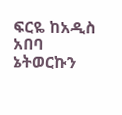ፍርዬ ከአዲስ አበባ ኔትወርኩን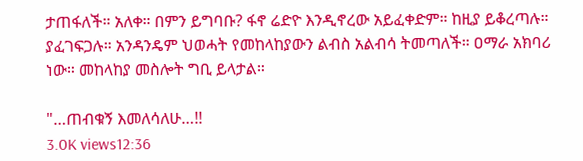ታጠፋለች። አለቀ። በምን ይግባቡ? ፋኖ ሬድዮ እንዲኖረው አይፈቀድም። ከዚያ ይቆረጣሉ። ያፈገፍጋሉ። አንዳንዴም ህወሓት የመከላከያውን ልብስ አልብሳ ትመጣለች። ዐማራ አክባሪ ነው። መከላከያ መስሎት ግቢ ይላታል።

"…ጠብቁኝ እመለሳለሁ…!!
3.0K views12:36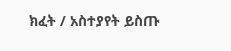ክፈት / አስተያየት ይስጡ